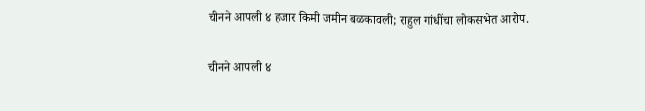चीनने आपली ४ हजार किमी जमीन बळकावली; राहुल गांधींचा लोकसभेत आरोप.

चीनने आपली ४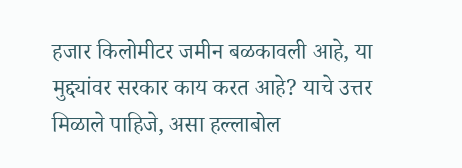हजार किलोमीटर जमीन बळकावली आहे, या मुद्द्यांवर सरकार काय करत आहे? याचे उत्तर मिळाले पाहिजे, असा हल्लाबोल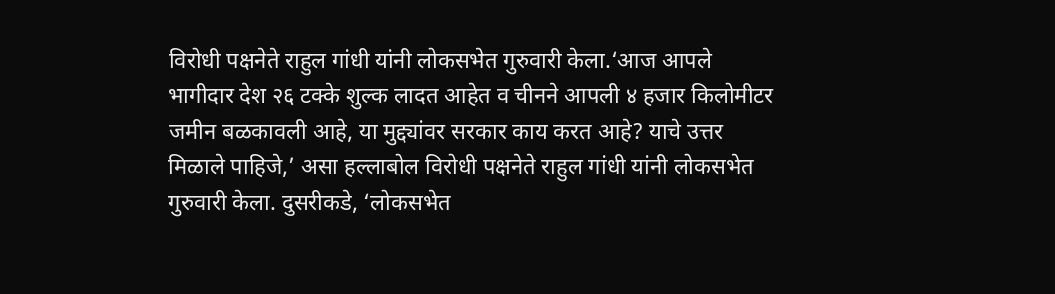विरोधी पक्षनेते राहुल गांधी यांनी लोकसभेत गुरुवारी केला.‘आज आपले भागीदार देश २६ टक्के शुल्क लादत आहेत व चीनने आपली ४ हजार किलोमीटर जमीन बळकावली आहे, या मुद्द्यांवर सरकार काय करत आहे? याचे उत्तर मिळाले पाहिजे,’ असा हल्लाबोल विरोधी पक्षनेते राहुल गांधी यांनी लोकसभेत गुरुवारी केला. दुसरीकडे, ‘लोकसभेत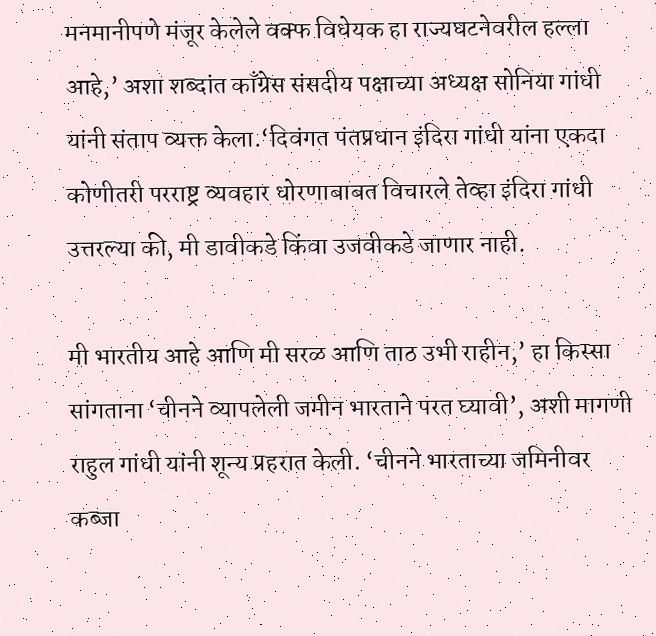मनमानीपणे मंजूर केलेले वक्फ विधेयक हा राज्यघटनेवरील हल्ला आहे,’ अशा शब्दांत काँग्रेस संसदीय पक्षाच्या अध्यक्ष सोनिया गांधी यांनी संताप व्यक्त केला.‘दिवंगत पंतप्रधान इंदिरा गांधी यांना एकदा कोणीतरी परराष्ट्र व्यवहार धोरणाबाबत विचारले तेव्हा इंदिरा गांधी उत्तरल्या की, मी डावीकडे किंवा उजवीकडे जाणार नाही.

मी भारतीय आहे आणि मी सरळ आणि ताठ उभी राहीन,’ हा किस्सा सांगताना ‘चीनने व्यापलेली जमीन भारताने परत घ्यावी’, अशी मागणी राहुल गांधी यांनी शून्य प्रहरात केली. ‘चीनने भारताच्या जमिनीवर कब्जा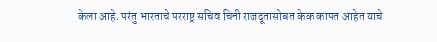केला आहे. परंतु भारताचे परराष्ट्र सचिव चिनी राजदूतासोबत केक कापत आहेत याचे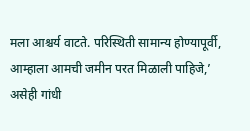मला आश्चर्य वाटते. परिस्थिती सामान्य होण्यापूर्वी, आम्हाला आमची जमीन परत मिळाली पाहिजे,’ असेही गांधी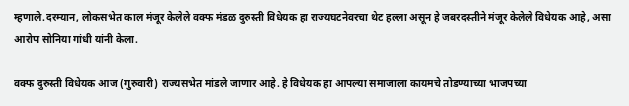म्हणाले.दरम्यान, लोकसभेत काल मंजूर केलेले वक्फ मंडळ दुरुस्ती विधेयक हा राज्यघटनेवरचा थेट हल्ला असून हे जबरदस्तीने मंजूर केलेले विधेयक आहे, असा आरोप सोनिया गांधी यांनी केला.

वक्फ दुरुस्ती विधेयक आज (गुरुवारी) राज्यसभेत मांडले जाणार आहे. हे विधेयक हा आपल्या समाजाला कायमचे तोडण्याच्या भाजपच्या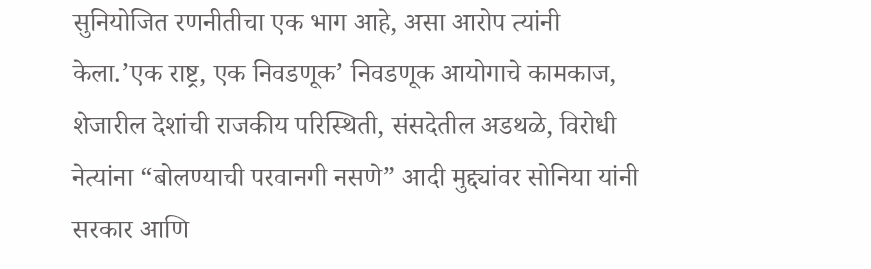सुनियोजित रणनीतीचा एक भाग आहे, असा आरोप त्यांनी केला.’एक राष्ट्र, एक निवडणूक’ निवडणूक आयोगाचे कामकाज, शेजारील देशांची राजकीय परिस्थिती, संसदेतील अडथळे, विरोधी नेत्यांना “बोलण्याची परवानगी नसणे” आदी मुद्द्यांवर सोनिया यांनी सरकार आणि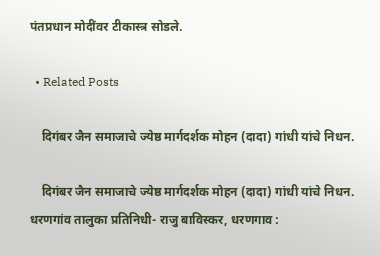पंतप्रधान मोदींवर टीकास्त्र सोडले.

  • Related Posts

    दिगंबर जैन समाजाचे ज्येष्ठ मार्गदर्शक मोहन (दादा) गांधी यांचे निधन.

    दिगंबर जैन समाजाचे ज्येष्ठ मार्गदर्शक मोहन (दादा) गांधी यांचे निधन. धरणगांव तालुका प्रतिनिधी- राजु बाविस्कर, धरणगाव :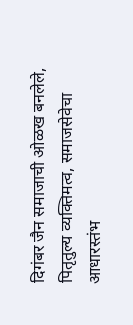दिगंबर जैन समाजाची ओळख बनलेले, पितृतुल्य व्यक्तिमत्व, समाजसेवेचा आधारस्तंभ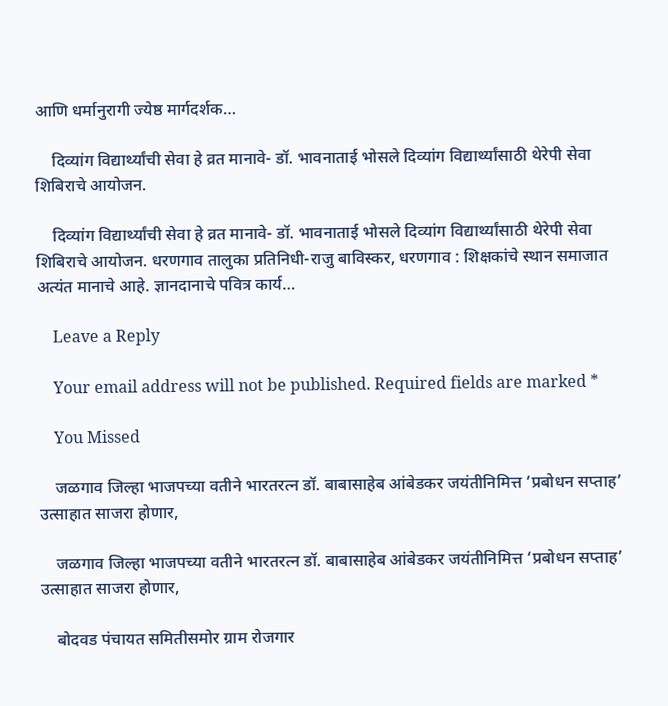आणि धर्मानुरागी ज्येष्ठ मार्गदर्शक…

    दिव्यांग विद्यार्थ्यांची सेवा हे व्रत मानावे- डॉ. भावनाताई भोसले दिव्यांग विद्यार्थ्यांसाठी थेरेपी सेवा शिबिराचे आयोजन.

    दिव्यांग विद्यार्थ्यांची सेवा हे व्रत मानावे- डॉ. भावनाताई भोसले दिव्यांग विद्यार्थ्यांसाठी थेरेपी सेवा शिबिराचे आयोजन. धरणगाव तालुका प्रतिनिधी-राजु बाविस्कर, धरणगाव : शिक्षकांचे स्थान समाजात अत्यंत मानाचे आहे. ज्ञानदानाचे पवित्र कार्य…

    Leave a Reply

    Your email address will not be published. Required fields are marked *

    You Missed

    जळगाव जिल्हा भाजपच्या वतीने भारतरत्न डॉ. बाबासाहेब आंबेडकर जयंतीनिमित्त ‘प्रबोधन सप्ताह’ उत्साहात साजरा होणार,

    जळगाव जिल्हा भाजपच्या वतीने भारतरत्न डॉ. बाबासाहेब आंबेडकर जयंतीनिमित्त ‘प्रबोधन सप्ताह’ उत्साहात साजरा होणार,

    बोदवड पंचायत समितीसमोर ग्राम रोजगार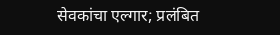सेवकांचा एल्गार; प्रलंबित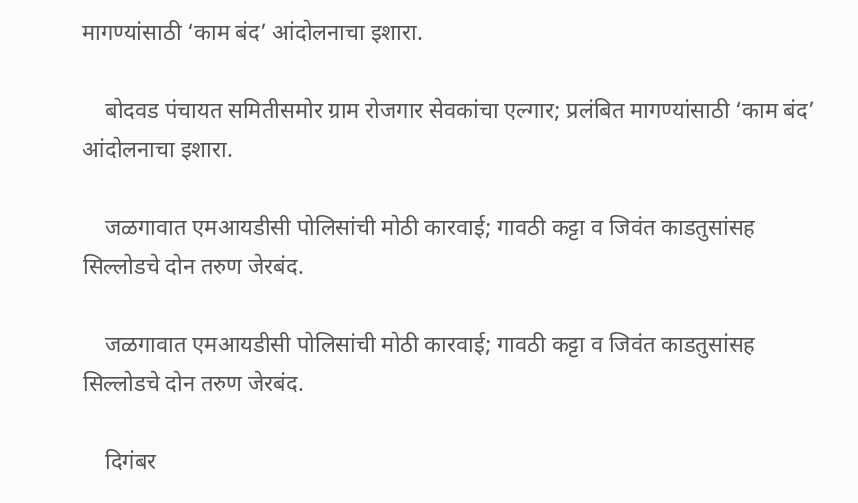मागण्यांसाठी ‘काम बंद’ आंदोलनाचा इशारा.

    बोदवड पंचायत समितीसमोर ग्राम रोजगार सेवकांचा एल्गार; प्रलंबित मागण्यांसाठी ‘काम बंद’ आंदोलनाचा इशारा.

    जळगावात एमआयडीसी पोलिसांची मोठी कारवाई; गावठी कट्टा व जिवंत काडतुसांसह सिल्लोडचे दोन तरुण जेरबंद.

    जळगावात एमआयडीसी पोलिसांची मोठी कारवाई; गावठी कट्टा व जिवंत काडतुसांसह सिल्लोडचे दोन तरुण जेरबंद.

    दिगंबर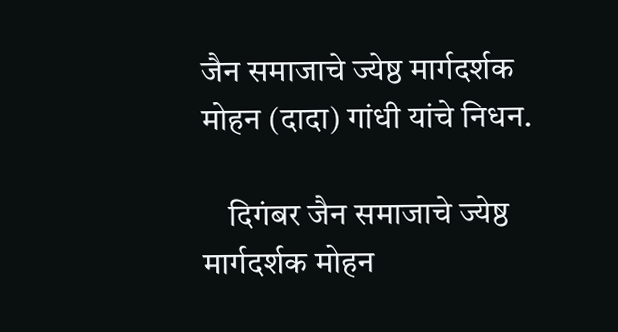जैन समाजाचे ज्येष्ठ मार्गदर्शक मोहन (दादा) गांधी यांचे निधन.

    दिगंबर जैन समाजाचे ज्येष्ठ मार्गदर्शक मोहन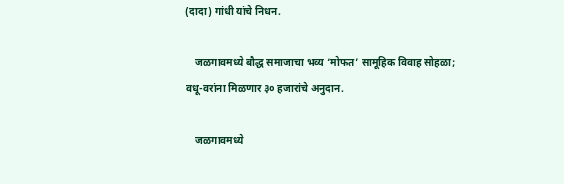(दादा) गांधी यांचे निधन.

    जळगावमध्ये बौद्ध समाजाचा भव्य ‘मोफत’ सामूहिक विवाह सोहळा; वधू-वरांना मिळणार ३० हजारांचे अनुदान.

    जळगावमध्ये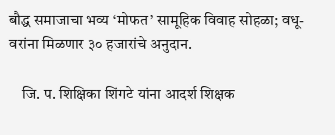बौद्ध समाजाचा भव्य ‘मोफत’ सामूहिक विवाह सोहळा; वधू-वरांना मिळणार ३० हजारांचे अनुदान.

    जि. प. शिक्षिका शिंगटे यांना आदर्श शिक्षक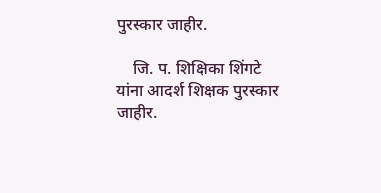पुरस्कार जाहीर.

    जि. प. शिक्षिका शिंगटे यांना आदर्श शिक्षक पुरस्कार जाहीर.